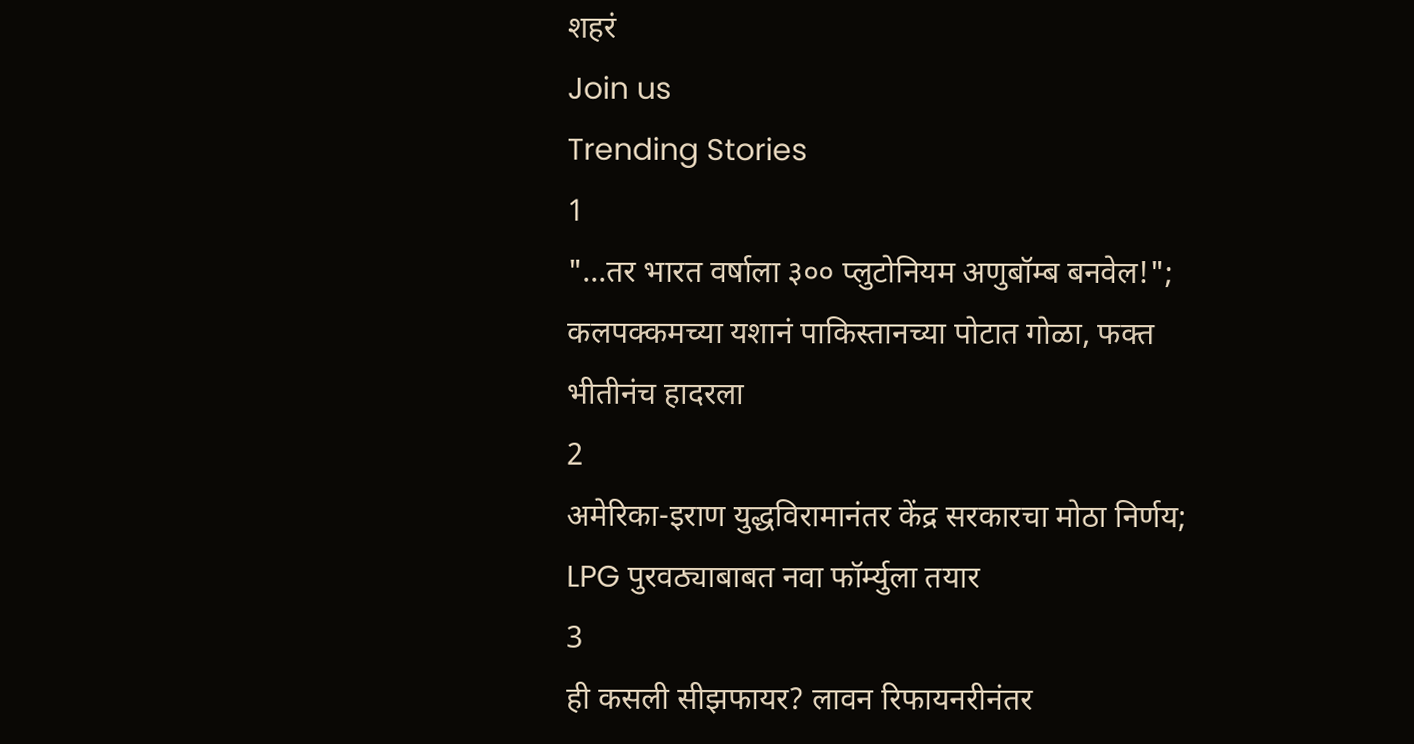शहरं
Join us
Trending Stories
1
"...तर भारत वर्षाला ३०० प्लुटोनियम अणुबॉम्ब बनवेल!"; कलपक्कमच्या यशानं पाकिस्तानच्या पोटात गोळा, फक्त भीतीनंच हादरला
2
अमेरिका-इराण युद्धविरामानंतर केंद्र सरकारचा मोठा निर्णय; LPG पुरवठ्याबाबत नवा फॉर्म्युला तयार
3
ही कसली सीझफायर? लावन रिफायनरीनंतर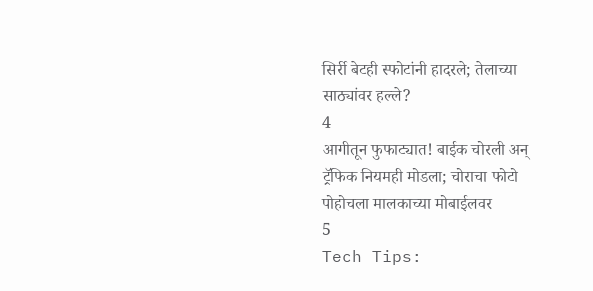सिर्री बेटही स्फोटांनी हादरले; तेलाच्या साठ्यांवर हल्ले?
4
आगीतून फुफाट्यात! बाईक चोरली अन् ट्रॅफिक नियमही मोडला; चोराचा फोटो पोहोचला मालकाच्या मोबाईलवर
5
Tech Tips: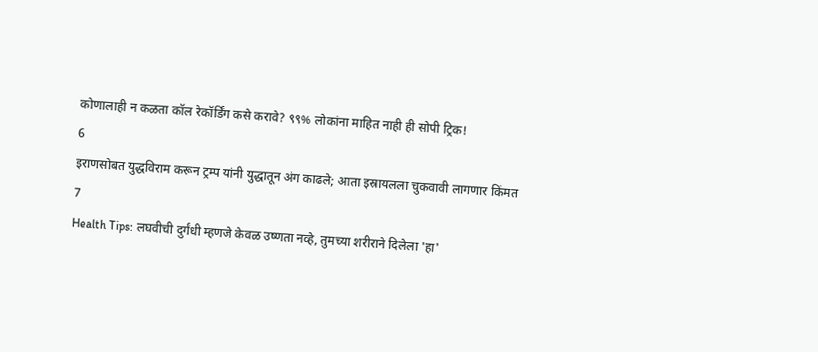कोणालाही न कळता कॉल रेकॉर्डिंग कसे करावे? ९९% लोकांना माहित नाही ही सोपी ट्रिक!
6
इराणसोबत युद्धविराम करून ट्रम्प यांनी युद्धातून अंग काढले; आता इस्रायलला चुकवावी लागणार किंमत
7
Health Tips: लघवीची दुर्गंधी म्हणजे केवळ उष्णता नव्हे, तुमच्या शरीराने दिलेला 'हा'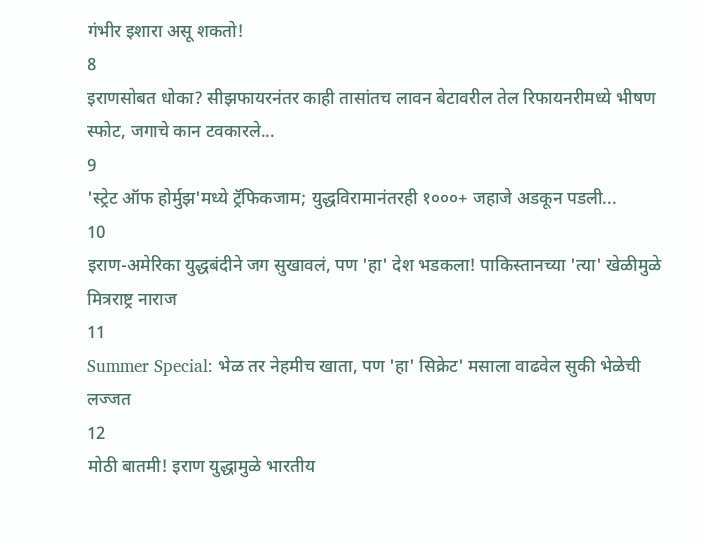गंभीर इशारा असू शकतो!
8
इराणसोबत धोका? सीझफायरनंतर काही तासांतच लावन बेटावरील तेल रिफायनरीमध्ये भीषण स्फोट, जगाचे कान टवकारले...
9
'स्ट्रेट ऑफ होर्मुझ'मध्ये ट्रॅफिकजाम; युद्धविरामानंतरही १०००+ जहाजे अडकून पडली...
10
इराण-अमेरिका युद्धबंदीने जग सुखावलं, पण 'हा' देश भडकला! पाकिस्तानच्या 'त्या' खेळीमुळे मित्रराष्ट्र नाराज
11
Summer Special: भेळ तर नेहमीच खाता, पण 'हा' सिक्रेट' मसाला वाढवेल सुकी भेळेची लज्जत
12
मोठी बातमी! इराण युद्धामुळे भारतीय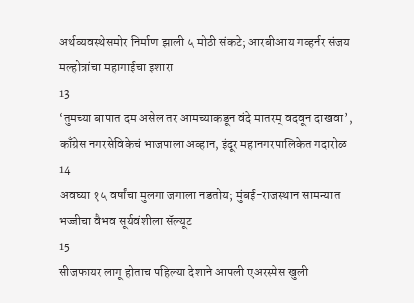अर्थव्यवस्थेसमोर निर्माण झाली ५ मोठी संकटे; आरबीआय गव्हर्नर संजय मल्होत्रांचा महागाईचा इशारा
13
‘तुमच्या बापात दम असेल तर आमच्याकडून वंदे मातरम् वदवून दाखवा’, काँग्रेस नगरसेविकेचं भाजपाला अव्हान, इंदूर महानगरपालिकेत गदारोळ
14
अवघ्या १५ वर्षांचा मुलगा जगाला नडतोय; मुंबई-राजस्थान सामन्यात भज्जीचा वैभव सूर्यवंशीला सॅल्यूट
15
सीजफायर लागू होताच पहिल्या देशाने आपली एअरस्पेस खुली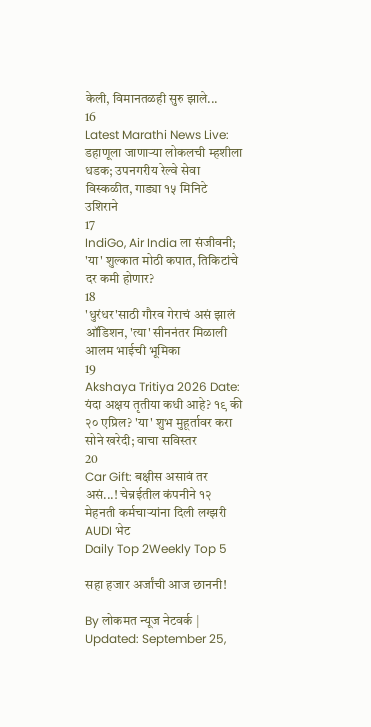केली, विमानतळही सुरु झाले...
16
Latest Marathi News Live: डहाणूला जाणाऱ्या लोकलची म्हशीला धडक; उपनगरीय रेल्वे सेवा विस्कळीत, गाड्या १५ मिनिटे उशिराने
17
IndiGo, Air India ला संजीवनी; 'या' शुल्कात मोठी कपात, तिकिटांचे दर कमी होणार?
18
'धुरंधर'साठी गौरव गेराचं असं झालं ऑडिशन, 'त्या' सीननंतर मिळाली आलम भाईची भूमिका
19
Akshaya Tritiya 2026 Date: यंदा अक्षय तृतीया कधी आहे? १९ की २० एप्रिल? 'या' शुभ मुहूर्तावर करा सोने खरेदी; वाचा सविस्तर
20
Car Gift: बक्षीस असावं तर असं...! चेन्नईतील कंपनीने १२ मेहनती कर्मचाऱ्यांना दिली लग्झरी AUDI भेट
Daily Top 2Weekly Top 5

सहा हजार अर्जांची आज छाननी!

By लोकमत न्यूज नेटवर्क | Updated: September 25,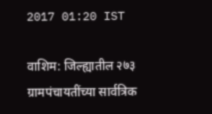2017 01:20 IST

वाशिम: जिल्ह्यातील २७३ ग्रामपंचायतींच्या सार्वत्रिक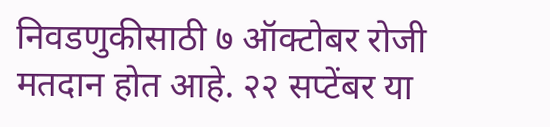निवडणुकीसाठी ७ ऑक्टोबर रोजी मतदान होत आहे. २२ सप्टेंबर या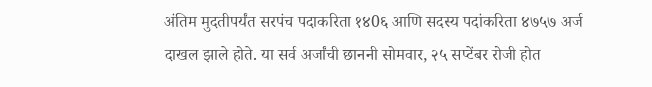अंतिम मुदतीपर्यंत सरपंच पदाकरिता १४0६ आणि सदस्य पदांकरिता ४७५७ अर्ज दाखल झाले होते. या सर्व अर्जांची छाननी सोमवार, २५ सप्टेंबर रोजी होत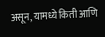असून, यामध्ये किती आणि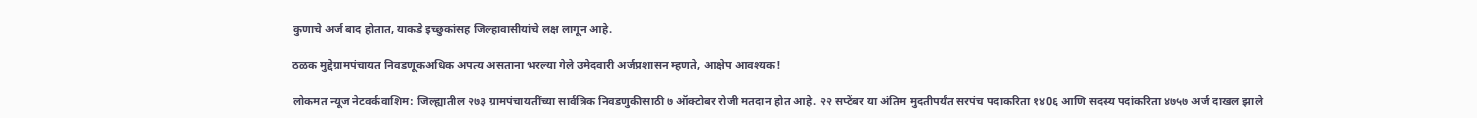कुणाचे अर्ज बाद होतात, याकडे इच्छुकांसह जिल्हावासीयांचे लक्ष लागून आहे.

ठळक मुद्देग्रामपंचायत निवडणूकअधिक अपत्य असताना भरल्या गेले उमेदवारी अर्जप्रशासन म्हणते, आक्षेप आवश्यक!

लोकमत न्यूज नेटवर्कवाशिम: जिल्ह्यातील २७३ ग्रामपंचायतींच्या सार्वत्रिक निवडणुकीसाठी ७ ऑक्टोबर रोजी मतदान होत आहे. २२ सप्टेंबर या अंतिम मुदतीपर्यंत सरपंच पदाकरिता १४0६ आणि सदस्य पदांकरिता ४७५७ अर्ज दाखल झाले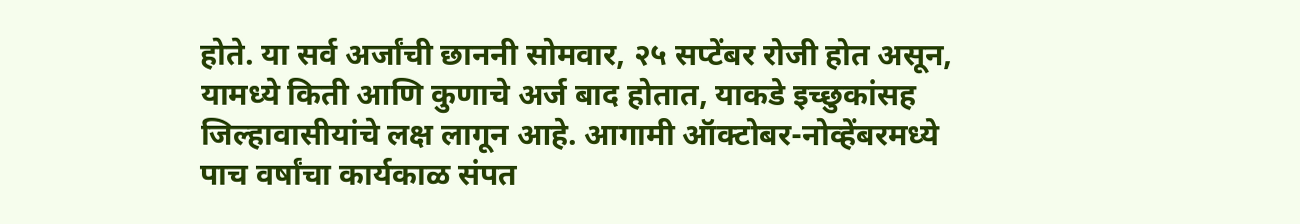होते. या सर्व अर्जांची छाननी सोमवार, २५ सप्टेंबर रोजी होत असून, यामध्ये किती आणि कुणाचे अर्ज बाद होतात, याकडे इच्छुकांसह जिल्हावासीयांचे लक्ष लागून आहे. आगामी ऑक्टोबर-नोव्हेंबरमध्ये पाच वर्षांचा कार्यकाळ संपत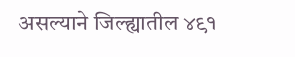असल्याने जिल्ह्यातील ४९१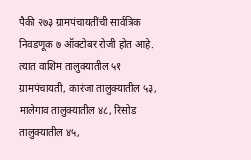पैकी २७३ ग्रामपंचायतींची सार्वत्रिक निवडणूक ७ ऑक्टोबर रोजी होत आहे. त्यात वाशिम तालुक्यातील ५१ ग्रामपंचायती, कारंजा तालुक्यातील ५३, मालेगाव तालुक्यातील ४८, रिसोड तालुक्यातील ४५,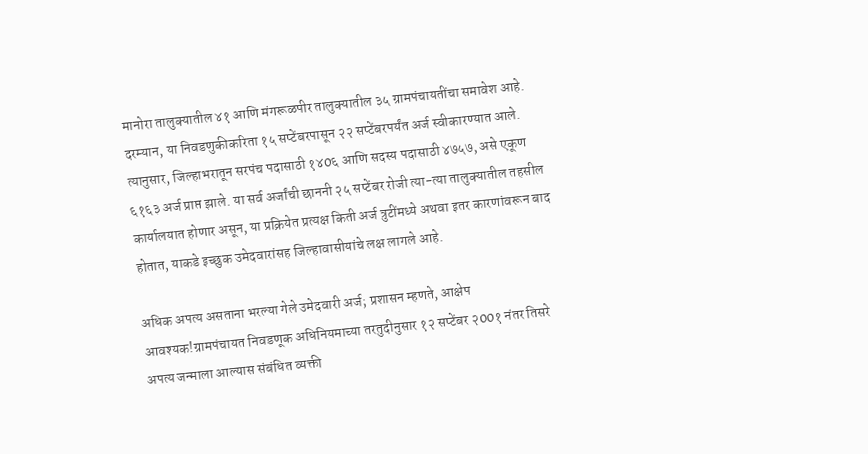मानोरा तालुक्यातील ४१ आणि मंगरूळपीर तालुक्यातील ३५ ग्रामपंचायतींचा समावेश आहे. दरम्यान, या निवडणुकीकरिता १५ सप्टेंबरपासून २२ सप्टेंबरपर्यंत अर्ज स्वीकारण्यात आले. त्यानुसार, जिल्हाभरातून सरपंच पदासाठी १४0६ आणि सदस्य पदासाठी ४७५७, असे एकूण ६१६३ अर्ज प्राप्त झाले. या सर्व अर्जांची छाननी २५ सप्टेंबर रोजी त्या-त्या तालुक्यातील तहसील कार्यालयात होणार असून, या प्रक्रियेत प्रत्यक्ष किती अर्ज त्रुटींमध्ये अथवा इतर कारणांवरून बाद होतात, याकडे इच्छुक उमेदवारांसह जिल्हावासीयांचे लक्ष लागले आहे.

अधिक अपत्य असताना भरल्या गेले उमेदवारी अर्ज; प्रशासन म्हणते, आक्षेप आवश्यक!ग्रामपंचायत निवडणूक अधिनियमाच्या तरतुदीनुसार १२ सप्टेंबर २00१ नंतर तिसरे अपत्य जन्माला आल्यास संबंधित व्यक्ती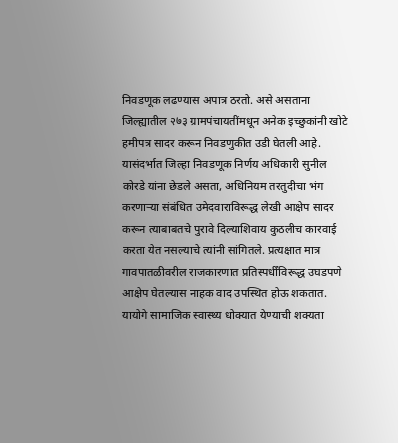निवडणूक लढण्यास अपात्र ठरतो. असे असताना जिल्ह्यातील २७३ ग्रामपंचायतींमधून अनेक इच्छुकांनी खोटे हमीपत्र सादर करून निवडणुकीत उडी घेतली आहे. यासंदर्भात जिल्हा निवडणूक निर्णय अधिकारी सुनील कोरडे यांना छेडले असता, अधिनियम तरतुदीचा भंग करणार्‍या संबंधित उमेदवाराविरूद्ध लेखी आक्षेप सादर करून त्याबाबतचे पुरावे दिल्याशिवाय कुठलीच कारवाई करता येत नसल्याचे त्यांनी सांगितले. प्रत्यक्षात मात्र गावपातळीवरील राजकारणात प्रतिस्पर्धींविरूद्ध उघडपणे आक्षेप घेतल्यास नाहक वाद उपस्थित होऊ शकतात. यायोगे सामाजिक स्वास्थ्य धोक्यात येण्याची शक्यता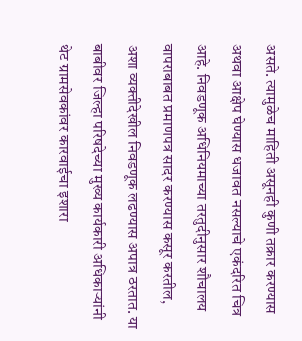असते. त्यामुळेच माहिती असूनही कुणी तक्रार करण्यास अथवा आक्षेप घेण्यास धजावत नसल्याचे एकंदरित चित्र आहे. निवडणूक अधिनियमाच्या तरतुदीनुसार शौचालय वापराबाबत प्रमाणपत्र सादर करण्यास कसूर करतील, अशा व्यक्तीदेखील निवडणूक लढण्यास अपात्र ठरतात. या बाबीवर जिल्हा परिषदेच्या मुख्य कार्यकारी अधिकार्‍यांनी थेट ग्रामसेवकांवर कारवाईचा इशारा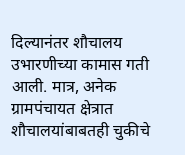दिल्यानंतर शौचालय उभारणीच्या कामास गती आली. मात्र, अनेक ग्रामपंचायत क्षेत्रात शौचालयांबाबतही चुकीचे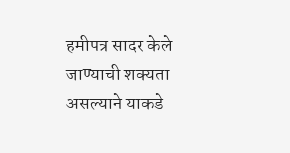हमीपत्र सादर केले जाण्याची शक्यता असल्याने याकडे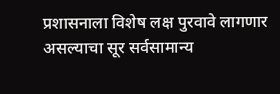प्रशासनाला विशेष लक्ष पुरवावे लागणार असल्याचा सूर सर्वसामान्य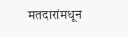मतदारांमधून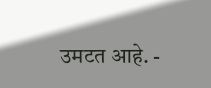उमटत आहे. -